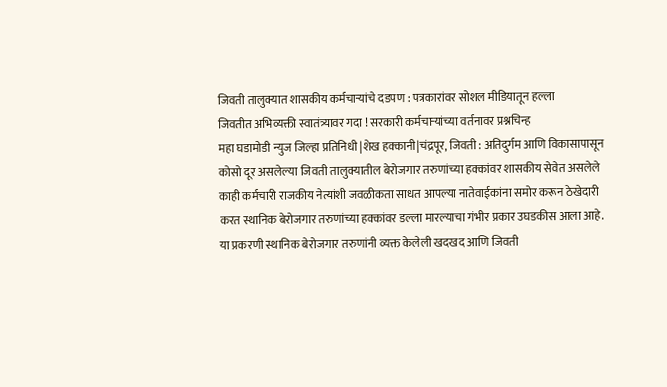जिवती तालुक्यात शासकीय कर्मचाऱ्यांचे दडपण : पत्रकारांवर सोशल मीडियातून हल्ला
जिवतीत अभिव्यक्ती स्वातंत्र्यावर गदा ! सरकारी कर्मचाऱ्यांच्या वर्तनावर प्रश्नचिन्ह
महा घडामोडी न्युज जिल्हा प्रतिनिधी |शेख हक्कानी|चंद्रपूर, जिवती : अतिदुर्गम आणि विकासापासून कोसो दूर असलेल्या जिवती तालुक्यातील बेरोजगार तरुणांच्या हक्कांवर शासकीय सेवेत असलेले काही कर्मचारी राजकीय नेत्यांशी जवळीकता साधत आपल्या नातेवाईकांना समोर करून ठेखेदारी करत स्थानिक बेरोजगार तरुणांच्या हक्कांवर डल्ला मारल्याचा गंभीर प्रकार उघडकीस आला आहे.
या प्रकरणी स्थानिक बेरोजगार तरुणांनी व्यक्त केलेली खदखद आणि जिवती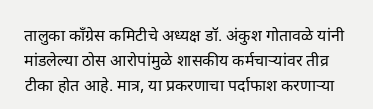तालुका काँग्रेस कमिटीचे अध्यक्ष डॉ. अंकुश गोतावळे यांनी मांडलेल्या ठोस आरोपांमुळे शासकीय कर्मचाऱ्यांवर तीव्र टीका होत आहे. मात्र, या प्रकरणाचा पर्दाफाश करणाऱ्या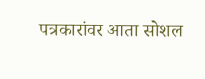पत्रकारांवर आता सोशल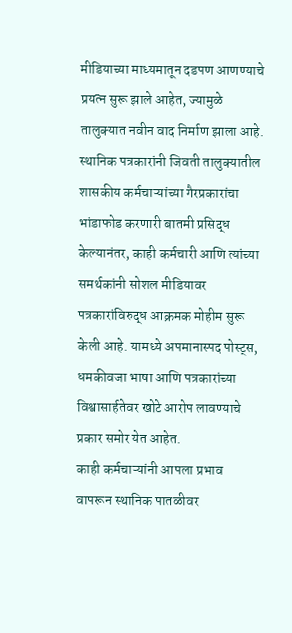मीडियाच्या माध्यमातून दडपण आणण्याचे प्रयत्न सुरू झाले आहेत, ज्यामुळे तालुक्यात नवीन वाद निर्माण झाला आहे.
स्थानिक पत्रकारांनी जिवती तालुक्यातील शासकीय कर्मचाऱ्यांच्या गैरप्रकारांचा भांडाफोड करणारी बातमी प्रसिद्ध केल्यानंतर, काही कर्मचारी आणि त्यांच्या समर्थकांनी सोशल मीडियावर पत्रकारांविरुद्ध आक्रमक मोहीम सुरू केली आहे. यामध्ये अपमानास्पद पोस्ट्स, धमकीवजा भाषा आणि पत्रकारांच्या विश्वासार्हतेवर खोटे आरोप लावण्याचे प्रकार समोर येत आहेत.
काही कर्मचाऱ्यांनी आपला प्रभाव वापरून स्थानिक पातळीवर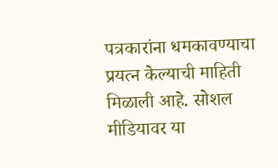पत्रकारांना धमकावण्याचा प्रयत्न केल्याची माहिती मिळाली आहे. सोशल मीडियावर या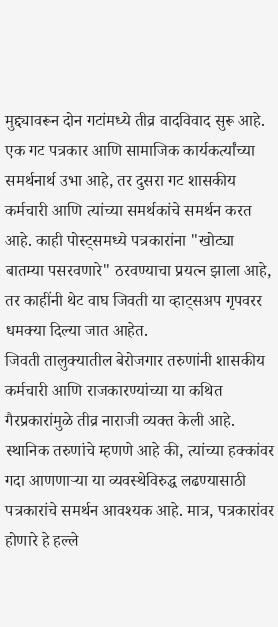मुद्द्यावरून दोन गटांमध्ये तीव्र वादविवाद सुरू आहे. एक गट पत्रकार आणि सामाजिक कार्यकर्त्यांच्या समर्थनार्थ उभा आहे, तर दुसरा गट शासकीय कर्मचारी आणि त्यांच्या समर्थकांचे समर्थन करत आहे. काही पोस्ट्समध्ये पत्रकारांना "खोट्या बातम्या पसरवणारे" ठरवण्याचा प्रयत्न झाला आहे, तर काहींनी थेट वाघ जिवती या व्हाट्सअप गृपवरर धमक्या दिल्या जात आहेत.
जिवती तालुक्यातील बेरोजगार तरुणांनी शासकीय कर्मचारी आणि राजकारण्यांच्या या कथित गैरप्रकारांमुळे तीव्र नाराजी व्यक्त केली आहे. स्थानिक तरुणांचे म्हणणे आहे की, त्यांच्या हक्कांवर गदा आणणाऱ्या या व्यवस्थेविरुद्ध लढण्यासाठी पत्रकारांचे समर्थन आवश्यक आहे. मात्र, पत्रकारांवर होणारे हे हल्ले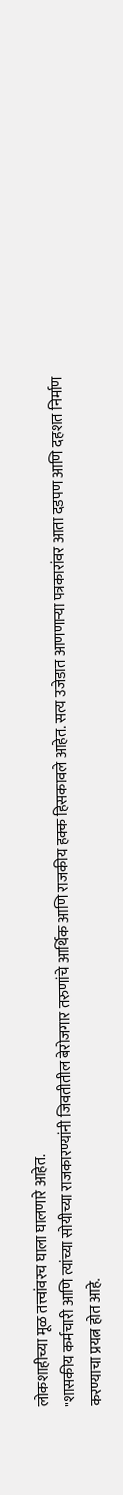लोकशाहीच्या मूळ तत्त्वांवरच घाला घालणारे आहेत.
"शासकीय कर्मचारी आणि त्यांच्या सोयीच्या राजकारण्यांनी जिवतीतील बेरोजगार तरुणांचे आर्थिक आणि राजकीय हक्क हिसकावले आहेत. सत्य उजेडात आणणाऱ्या पत्रकारांवर आता दडपण आणि दहशत निर्माण करण्याचा प्रयत्न होत आहे.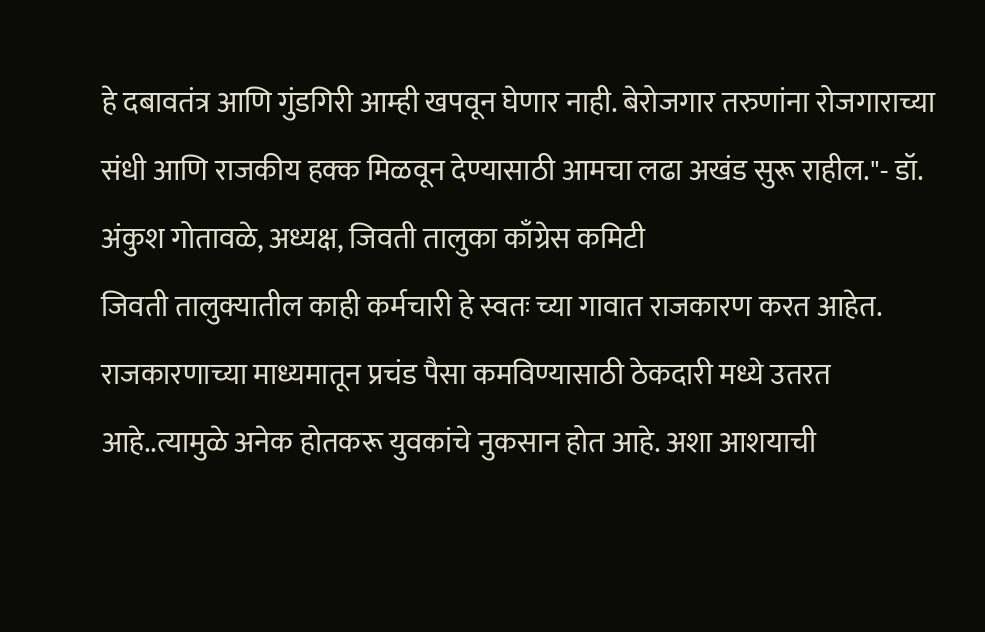हे दबावतंत्र आणि गुंडगिरी आम्ही खपवून घेणार नाही. बेरोजगार तरुणांना रोजगाराच्या संधी आणि राजकीय हक्क मिळवून देण्यासाठी आमचा लढा अखंड सुरू राहील."- डॉ. अंकुश गोतावळे, अध्यक्ष, जिवती तालुका काँग्रेस कमिटी
जिवती तालुक्यातील काही कर्मचारी हे स्वतः च्या गावात राजकारण करत आहेत. राजकारणाच्या माध्यमातून प्रचंड पैसा कमविण्यासाठी ठेकदारी मध्ये उतरत आहे..त्यामुळे अनेक होतकरू युवकांचे नुकसान होत आहे. अशा आशयाची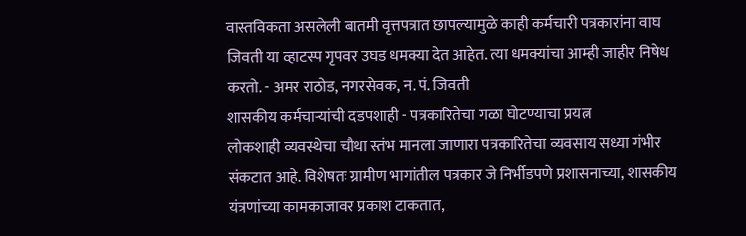वास्तविकता असलेली बातमी वृत्तपत्रात छापल्यामुळे काही कर्मचारी पत्रकारांना वाघ जिवती या व्हाटस्प गृपवर उघड धमक्या देत आहेत. त्या धमक्यांचा आम्ही जाहीर निषेध करतो. - अमर राठोड, नगरसेवक, न. पं. जिवती
शासकीय कर्मचाऱ्यांची दडपशाही - पत्रकारितेचा गळा घोटण्याचा प्रयत्न
लोकशाही व्यवस्थेचा चौथा स्तंभ मानला जाणारा पत्रकारितेचा व्यवसाय सध्या गंभीर संकटात आहे. विशेषतः ग्रामीण भागांतील पत्रकार जे निर्भीडपणे प्रशासनाच्या, शासकीय यंत्रणांच्या कामकाजावर प्रकाश टाकतात,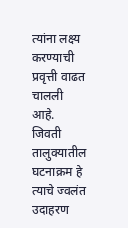त्यांना लक्ष्य करण्याची प्रवृत्ती वाढत चालली आहे. जिवती तालुक्यातील घटनाक्रम हे त्याचे ज्वलंत उदाहरण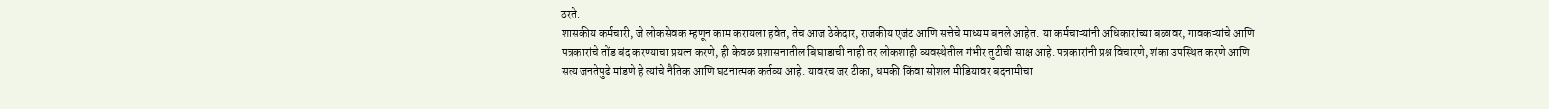ठरते.
शासकीय कर्मचारी, जे लोकसेवक म्हणून काम करायला हवेत, तेच आज ठेकेदार, राजकीय एजंट आणि सत्तेचे माध्यम बनले आहेत. या कर्मचाऱ्यांनी अधिकारांच्या बळावर, गावकऱ्यांचे आणि पत्रकारांचे तोंड बंद करण्याचा प्रयत्न करणे, ही केवळ प्रशासनातील बिघाडाची नाही तर लोकशाही व्यवस्थेतील गंभीर तुटीची साक्ष आहे. पत्रकारांनी प्रश्न विचारणे, शंका उपस्थित करणे आणि सत्य जनतेपुढे मांडणे हे त्यांचे नैतिक आणि घटनात्मक कर्तव्य आहे. यावरच जर टीका, धमकी किंवा सोशल मीडियावर बदनामीचा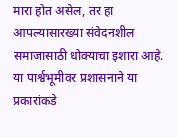मारा होत असेल, तर हा आपल्यासारख्या संवेदनशील समाजासाठी धोक्याचा इशारा आहे.
या पार्श्वभूमीवर प्रशासनाने या प्रकारांकडे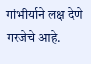गांभीर्याने लक्ष देणे गरजेचे आहे.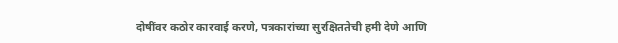दोषींवर कठोर कारवाई करणे, पत्रकारांच्या सुरक्षिततेची हमी देणे आणि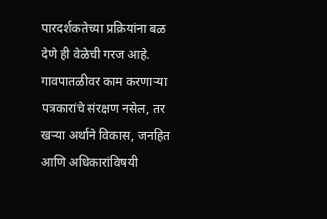पारदर्शकतेच्या प्रक्रियांना बळ देणे ही वेळेची गरज आहे. गावपातळीवर काम करणाऱ्या पत्रकारांचे संरक्षण नसेल, तर खऱ्या अर्थाने विकास, जनहित आणि अधिकारांविषयी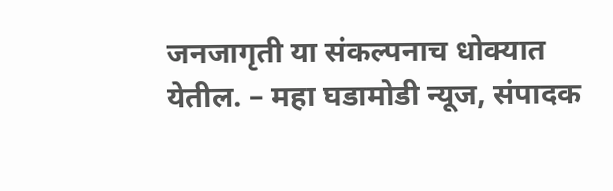जनजागृती या संकल्पनाच धोक्यात येतील. – महा घडामोडी न्यूज, संपादक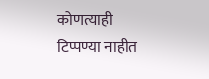कोणत्याही टिप्पण्या नाहीत